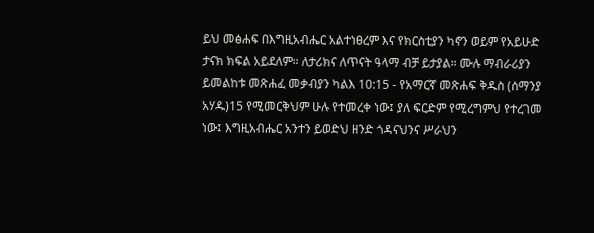ይህ መፅሐፍ በእግዚአብሔር አልተነፀረም እና የክርስቲያን ካኖን ወይም የአይሁድ ታናክ ክፍል አይደለም። ለታሪክና ለጥናት ዓላማ ብቻ ይታያል። ሙሉ ማብራሪያን ይመልከቱ መጽሐፈ መቃብያን ካልእ 10:15 - የአማርኛ መጽሐፍ ቅዱስ (ሰማንያ አሃዱ)15 የሚመርቅህም ሁሉ የተመረቀ ነው፤ ያለ ፍርድም የሚረግምህ የተረገመ ነው፤ እግዚአብሔር አንተን ይወድህ ዘንድ ጎዳናህንና ሥራህን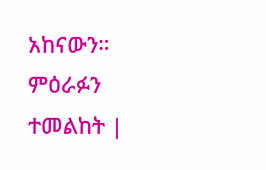አከናውን። ምዕራፉን ተመልከት |